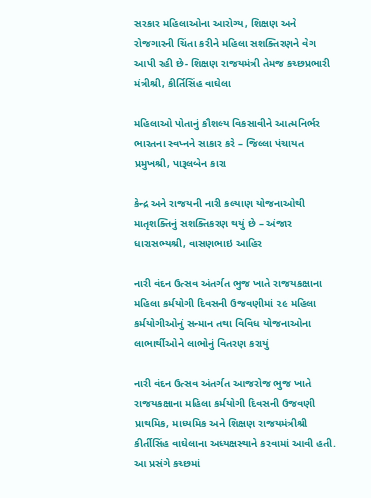સરકાર મહિલાઓના આરોગ્ય, શિક્ષણ અને રોજગારની ચિંતા કરીને મહિલા સશક્તિરણને વેગ આપી રહી છે- શિક્ષણ રાજયમંત્રી તેમજ કચ્છપ્રભારી મંત્રીશ્રી, કીર્તિસિંહ વાઘેલા

મહિલાઓ પોતાનું કૌશલ્ય વિકસાવીને આત્મનિર્ભર ભારતના સ્વપ્નને સાકાર કરે – જિલ્લા પંચાયત પ્રમુખશ્રી, પારૂલબેન કારા

કેન્દ્ર અને રાજયની નારી કલ્યાણ યોજનાઓથી માતૃશક્તિનું સશક્તિકરણ થયું છે – અંજાર ધારાસભ્યશ્રી, વાસણભાઇ આહિર

નારી વંદન ઉત્સવ અંતર્ગત ભુજ ખાતે રાજયકક્ષાના મહિલા કર્મયોગી દિવસની ઉજવણીમાં ૨૯ મહિલા કર્મયોગીઓનું સન્માન તથા વિવિધ યોજનાઓના લાભાર્થીઓને લાભોનું વિતરણ કરાયું

નારી વંદન ઉત્સવ અંતર્ગત આજરોજ ભુજ ખાતે રાજયકક્ષાના મહિલા કર્મયોગી દિવસની ઉજવણી પ્રાથમિક, માધ્યમિક અને શિક્ષણ રાજયમંત્રીશ્રી કીર્તીસિંહ વાઘેલાના અધ્યક્ષસ્થાને કરવામાં આવી હતી. આ પ્રસંગે કચ્છમાં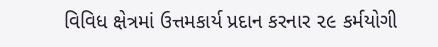વિવિધ ક્ષેત્રમાં ઉત્તમકાર્ય પ્રદાન કરનાર ૨૯ કર્મયોગી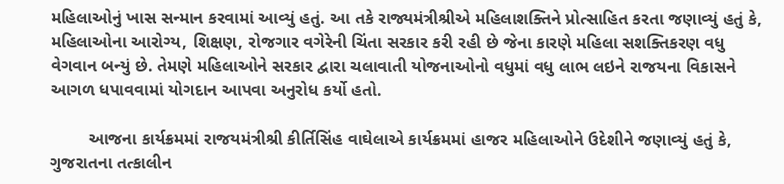મહિલાઓનું ખાસ સન્માન કરવામાં આવ્યું હતું. આ તકે રાજ્યમંત્રીશ્રીએ મહિલાશક્તિને પ્રોત્સાહિત કરતા જણાવ્યું હતું કે, મહિલાઓના આરોગ્ય, શિક્ષણ, રોજગાર વગેરેની ચિંતા સરકાર કરી રહી છે જેના કારણે મહિલા સશક્તિકરણ વધુ વેગવાન બન્યું છે. તેમણે મહિલાઓને સરકાર દ્વારા ચલાવાતી યોજનાઓનો વધુમાં વધુ લાભ લઇને રાજયના વિકાસને આગળ ધપાવવામાં યોગદાન આપવા અનુરોધ કર્યો હતો.

        આજના કાર્યક્રમમાં રાજયમંત્રીશ્રી કીર્તિસિંહ વાઘેલાએ કાર્યક્રમમાં હાજર મહિલાઓને ઉદેશીને જણાવ્યું હતું કે, ગુજરાતના તત્કાલીન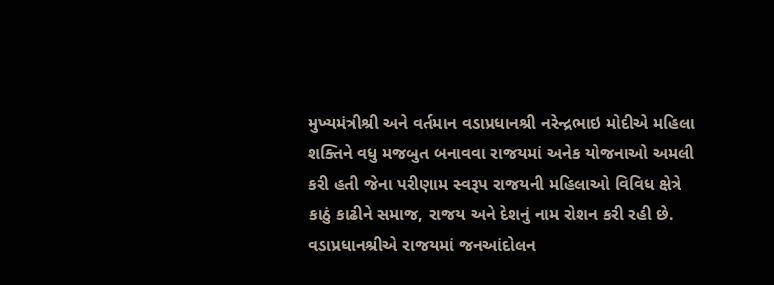મુખ્યમંત્રીશ્રી અને વર્તમાન વડાપ્રધાનશ્રી નરેન્દ્રભાઇ મોદીએ મહિલા શક્તિને વધુ મજબુત બનાવવા રાજયમાં અનેક યોજનાઓ અમલી કરી હતી જેના પરીણામ સ્વરૂપ રાજયની મહિલાઓ વિવિધ ક્ષેત્રે કાઠું કાઢીને સમાજ, રાજય અને દેશનું નામ રોશન કરી રહી છે. વડાપ્રધાનશ્રીએ રાજયમાં જનઆંદોલન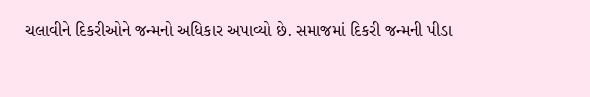ચલાવીને દિકરીઓને જન્મનો અધિકાર અપાવ્યો છે. સમાજમાં દિકરી જન્મની પીડા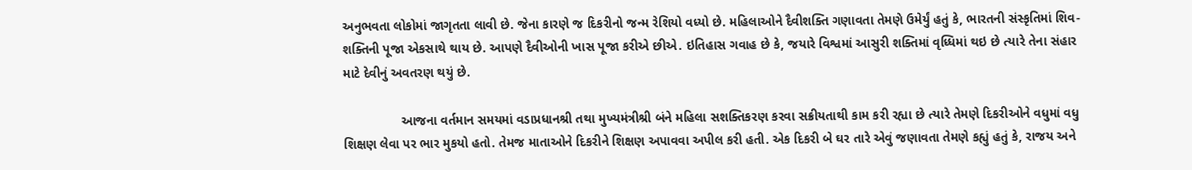અનુભવતા લોકોમાં જાગૃતતા લાવી છે. જેના કારણે જ દિકરીનો જન્મ રેશિયો વધ્યો છે. મહિલાઓને દૈવીશક્તિ ગણાવતા તેમણે ઉમેર્યું હતું કે, ભારતની સંસ્કૃતિમાં શિવ-શક્તિની પૂજા એકસાથે થાય છે. આપણે દૈવીઓની ખાસ પૂજા કરીએ છીએ. ઇતિહાસ ગવાહ છે કે, જયારે વિશ્વમાં આસુરી શક્તિમાં વૃધ્ધિમાં થઇ છે ત્યારે તેના સંહાર માટે દેવીનું અવતરણ થયું છે.

                આજના વર્તમાન સમયમાં વડાપ્રધાનશ્રી તથા મુખ્યમંત્રીશ્રી બંને મહિલા સશક્તિકરણ કરવા સક્રીયતાથી કામ કરી રહ્યા છે ત્યારે તેમણે દિકરીઓને વધુમાં વધુ શિક્ષણ લેવા પર ભાર મુકયો હતો. તેમજ માતાઓને દિકરીને શિક્ષણ અપાવવા અપીલ કરી હતી. એક દિકરી બે ઘર તારે એવું જણાવતા તેમણે કહ્યું હતું કે, રાજય અને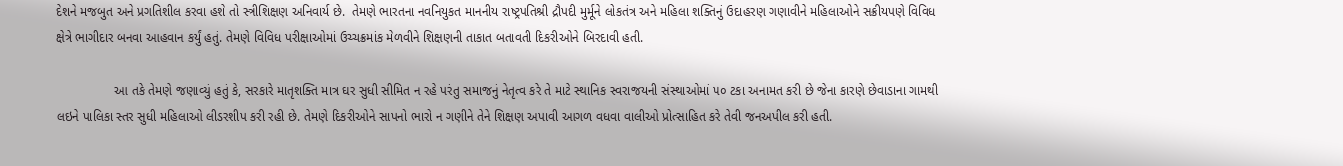દેશને મજબુત અને પ્રગતિશીલ કરવા હશે તો સ્ત્રીશિક્ષણ અનિવાર્ય છે.  તેમણે ભારતના નવનિયુકત માનનીય રાષ્ટ્રપતિશ્રી દ્રૌપદી મુર્મૂને લોકતંત્ર અને મહિલા શક્તિનું ઉદાહરણ ગણાવીને મહિલાઓને સક્રીયપણે વિવિધ ક્ષેત્રે ભાગીદાર બનવા આહવાન કર્યું હતું. તેમણે વિવિધ પરીક્ષાઓમાં ઉચ્ચક્રમાંક મેળવીને શિક્ષણની તાકાત બતાવતી દિકરીઓને બિરદાવી હતી.

                આ તકે તેમણે જણાવ્યું હતું કે, સરકારે માતૃશક્તિ માત્ર ઘર સુધી સીમિત ન રહે પરંતુ સમાજનું નેતૃત્વ કરે તે માટે સ્થાનિક સ્વરાજયની સંસ્થાઓમાં ૫૦ ટકા અનામત કરી છે જેના કારણે છેવાડાના ગામથી લઇને પાલિકા સ્તર સુધી મહિલાઓ લીડરશીપ કરી રહી છે. તેમણે દિકરીઓને સાપનો ભારો ન ગણીને તેને શિક્ષણ અપાવી આગળ વધવા વાલીઓ પ્રોત્સાહિત કરે તેવી જનઅપીલ કરી હતી.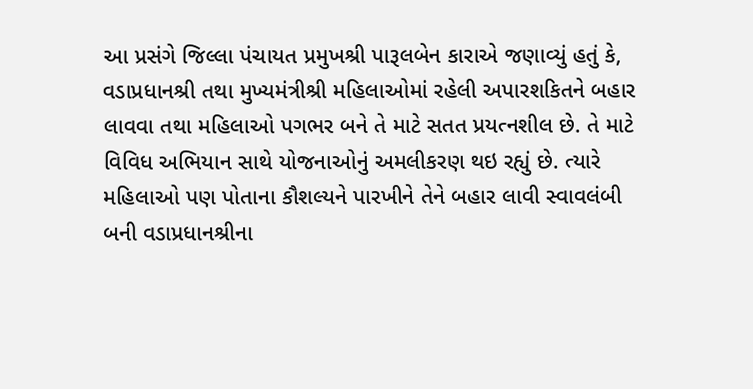આ પ્રસંગે જિલ્લા પંચાયત પ્રમુખશ્રી પારૂલબેન કારાએ જણાવ્યું હતું કે, વડાપ્રધાનશ્રી તથા મુખ્યમંત્રીશ્રી મહિલાઓમાં રહેલી અપારશકિતને બહાર લાવવા તથા મહિલાઓ પગભર બને તે માટે સતત પ્રયત્નશીલ છે. તે માટે વિવિધ અભિયાન સાથે યોજનાઓનું અમલીકરણ થઇ રહ્યું છે. ત્યારે મહિલાઓ પણ પોતાના કૌશલ્યને પારખીને તેને બહાર લાવી સ્વાવલંબી બની વડાપ્રધાનશ્રીના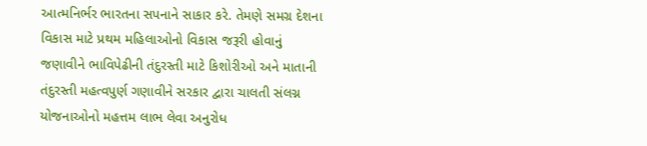આત્મનિર્ભર ભારતના સપનાને સાકાર કરે. તેમણે સમગ્ર દેશના વિકાસ માટે પ્રથમ મહિલાઓનો વિકાસ જરૂરી હોવાનું જણાવીને ભાવિપેઢીની તંદુરસ્તી માટે કિશોરીઓ અને માતાની તંદુરસ્તી મહત્વપુર્ણ ગણાવીને સરકાર દ્વારા ચાલતી સંલગ્ન યોજનાઓનો મહત્તમ લાભ લેવા અનુરોધ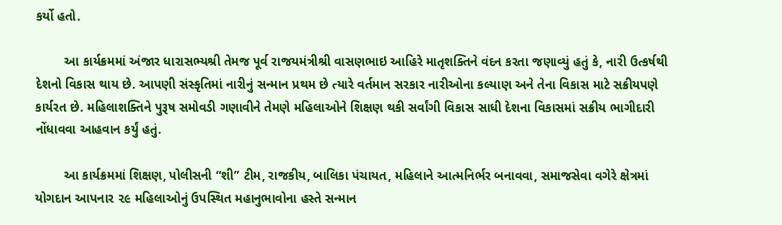કર્યો હતો.

        આ કાર્યક્રમમાં અંજાર ધારાસભ્યશ્રી તેમજ પૂર્વ રાજયમંત્રીશ્રી વાસણભાઇ આહિરે માતૃશક્તિને વંદન કરતા જણાવ્યું હતું કે, નારી ઉત્કર્ષથી દેશનો વિકાસ થાય છે. આપણી સંસ્કૃતિમાં નારીનું સન્માન પ્રથમ છે ત્યારે વર્તમાન સરકાર નારીઓના કલ્યાણ અને તેના વિકાસ માટે સક્રીયપણે કાર્યરત છે. મહિલાશક્તિને પુરૂષ સમોવડી ગણાવીને તેમણે મહિલાઓને શિક્ષણ થકી સર્વાંગી વિકાસ સાધી દેશના વિકાસમાં સક્રીય ભાગીદારી નોંધાવવા આહવાન કર્યું હતું.

        આ કાર્યક્રમમાં શિક્ષણ, પોલીસની “શી” ટીમ, રાજકીય, બાલિકા પંચાયત, મહિલાને આત્મનિર્ભર બનાવવા, સમાજસેવા વગેરે ક્ષેત્રમાં યોગદાન આપનાર ૨૯ મહિલાઓનું ઉપસ્થિત મહાનુભાવોના હસ્તે સન્માન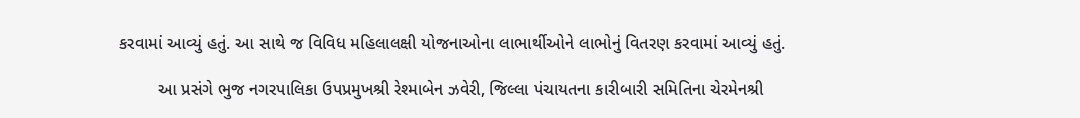કરવામાં આવ્યું હતું. આ સાથે જ વિવિધ મહિલાલક્ષી યોજનાઓના લાભાર્થીઓને લાભોનું વિતરણ કરવામાં આવ્યું હતું.

        આ પ્રસંગે ભુજ નગરપાલિકા ઉપપ્રમુખશ્રી રેશ્માબેન ઝવેરી, જિલ્લા પંચાયતના કારીબારી સમિતિના ચેરમેનશ્રી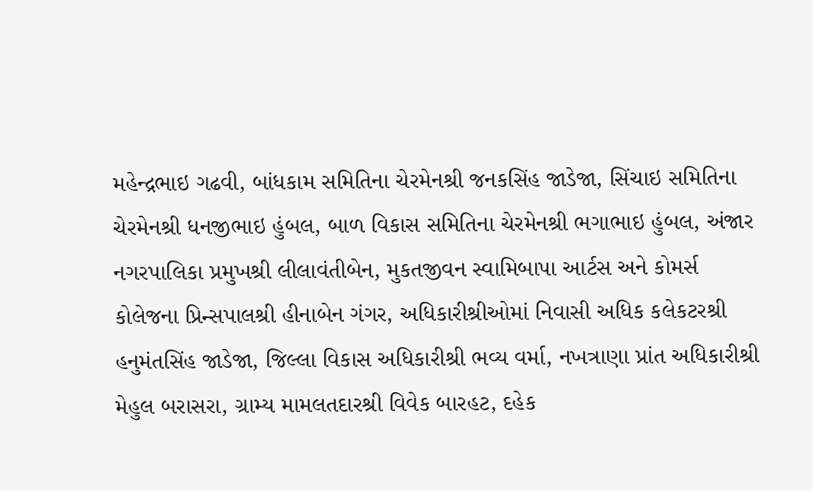મહેન્દ્રભાઇ ગઢવી, બાંધકામ સમિતિના ચેરમેનશ્રી જનકસિંહ જાડેજા, સિંચાઇ સમિતિના ચેરમેનશ્રી ધનજીભાઇ હુંબલ, બાળ વિકાસ સમિતિના ચેરમેનશ્રી ભગાભાઇ હુંબલ, અંજાર નગરપાલિકા પ્રમુખશ્રી લીલાવંતીબેન, મુકતજીવન સ્વામિબાપા આર્ટસ અને કોમર્સ કોલેજના પ્રિન્સપાલશ્રી હીનાબેન ગંગર, અધિકારીશ્રીઓમાં નિવાસી અધિક કલેકટરશ્રી હનુમંતસિંહ જાડેજા, જિલ્લા વિકાસ અધિકારીશ્રી ભવ્ય વર્મા, નખત્રાણા પ્રાંત અધિકારીશ્રી મેહુલ બરાસરા, ગ્રામ્ય મામલતદારશ્રી વિવેક બારહટ, દહેક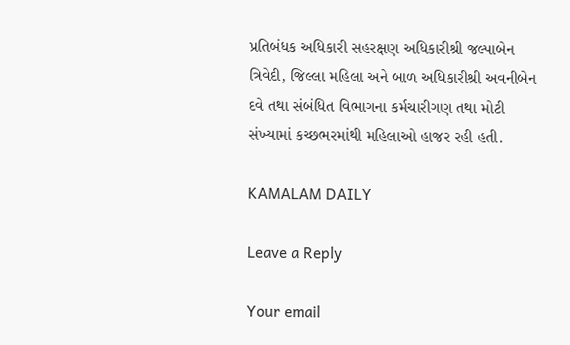પ્રતિબંધક અધિકારી સહરક્ષણ અધિકારીશ્રી જલ્પાબેન ત્રિવેદી, જિલ્લા મહિલા અને બાળ અધિકારીશ્રી અવનીબેન દવે તથા સંબંધિત વિભાગના કર્મચારીગણ તથા મોટી સંખ્યામાં કચ્છભરમાંથી મહિલાઓ હાજર રહી હતી.

KAMALAM DAILY

Leave a Reply

Your email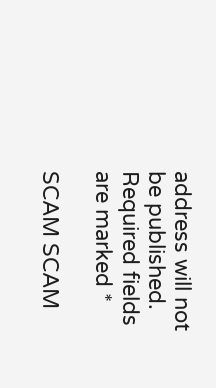address will not be published. Required fields are marked *

SCAM SCAM